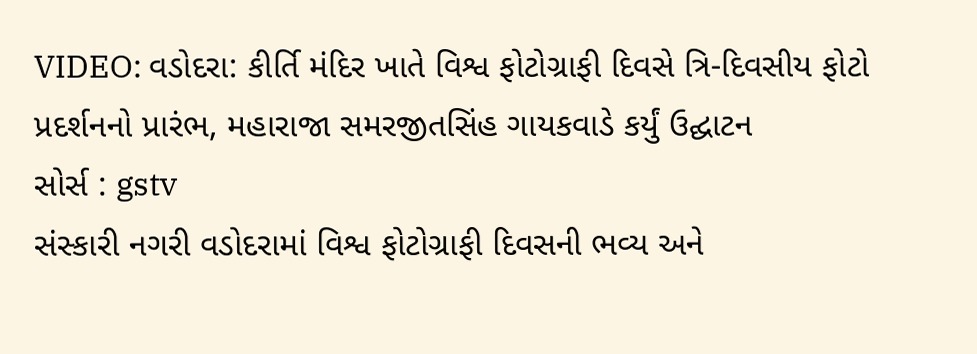VIDEO: વડોદરા: કીર્તિ મંદિર ખાતે વિશ્વ ફોટોગ્રાફી દિવસે ત્રિ-દિવસીય ફોટો પ્રદર્શનનો પ્રારંભ, મહારાજા સમરજીતસિંહ ગાયકવાડે કર્યું ઉદ્ઘાટન
સોર્સ : gstv
સંસ્કારી નગરી વડોદરામાં વિશ્વ ફોટોગ્રાફી દિવસની ભવ્ય અને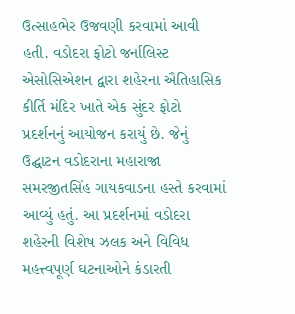ઉત્સાહભેર ઉજવણી કરવામાં આવી હતી. વડોદરા ફોટો જર્નાલિસ્ટ એસોસિએશન દ્વારા શહેરના ઐતિહાસિક કીર્તિ મંદિર ખાતે એક સુંદર ફોટો પ્રદર્શનનું આયોજન કરાયું છે. જેનું ઉદ્ઘાટન વડોદરાના મહારાજા સમરજીતસિંહ ગાયકવાડના હસ્તે કરવામાં આવ્યું હતું. આ પ્રદર્શનમાં વડોદરા શહેરની વિશેષ ઝલક અને વિવિધ મહત્ત્વપૂર્ણ ઘટનાઓને કંડારતી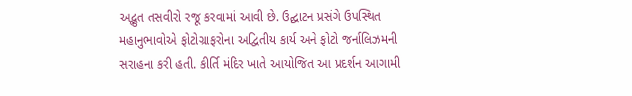અદ્ભુત તસવીરો રજૂ કરવામાં આવી છે. ઉદ્ઘાટન પ્રસંગે ઉપસ્થિત મહાનુભાવોએ ફોટોગ્રાફરોના અદ્વિતીય કાર્ય અને ફોટો જર્નાલિઝમની સરાહના કરી હતી. કીર્તિ મંદિર ખાતે આયોજિત આ પ્રદર્શન આગામી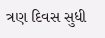ત્રણ દિવસ સુધી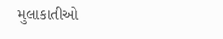મુલાકાતીઓ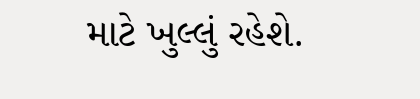માટે ખુલ્લું રહેશે.